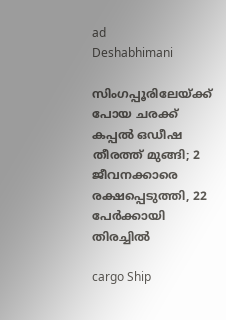ad
Deshabhimani

സിംഗപ്പൂരിലേയ്ക്ക് പോയ ചരക്ക് കപ്പൽ ഒഡീഷ തീരത്ത് മുങ്ങി; 2 ജീവനക്കാരെ രക്ഷപ്പെടുത്തി, 22 പേർക്കായി തിരച്ചിൽ

cargo Ship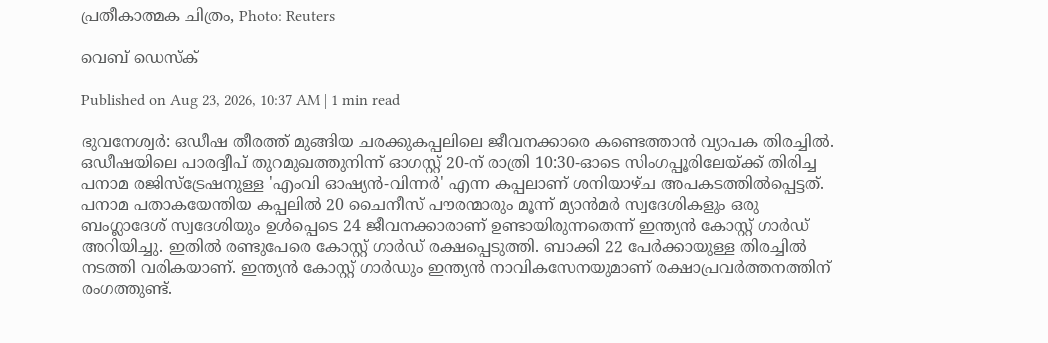പ്രതീകാത്മക ചിത്രം, Photo: Reuters

വെബ് ഡെസ്ക്

Published on Aug 23, 2026, 10:37 AM | 1 min read

ഭുവനേശ്വർ: ഒഡീഷ തീരത്ത് മുങ്ങിയ ചരക്കുകപ്പലിലെ ജീവനക്കാരെ കണ്ടെത്താൻ വ്യാപക തിരച്ചിൽ. ഒഡീഷയിലെ പാരദ്വീപ് തുറമുഖത്തുനിന്ന് ഓഗസ്റ്റ് 20-ന് രാത്രി 10:30-ഓടെ സിംഗപ്പൂരിലേയ്ക്ക് തിരിച്ച പനാമ രജിസ്ട്രേഷനുള്ള 'എംവി ഓഷ്യൻ-വിന്നർ' എന്ന കപ്പലാണ് ശനിയാഴ്ച അപകടത്തിൽപ്പെട്ടത്. പനാമ പതാകയേന്തിയ കപ്പലിൽ 20 ചൈനീസ് പൗരന്മാരും മൂന്ന് മ്യാൻമർ സ്വദേശികളും ഒരു ബംഗ്ലാദേശ് സ്വദേശിയും ഉൾപ്പെടെ 24 ജീവനക്കാരാണ് ഉണ്ടായിരുന്നതെന്ന് ഇന്ത്യൻ കോസ്റ്റ് ഗാർഡ് അറിയിച്ചു. ഇതിൽ രണ്ടുപേരെ കോസ്റ്റ് ഗാർഡ് രക്ഷപ്പെടുത്തി. ബാക്കി 22 പേർക്കായുള്ള തിരച്ചിൽ നടത്തി വരികയാണ്. ഇന്ത്യൻ കോസ്റ്റ് ഗാർഡും ഇന്ത്യൻ നാവികസേനയുമാണ് രക്ഷാപ്രവർത്തനത്തിന് രംഗത്തുണ്ട്.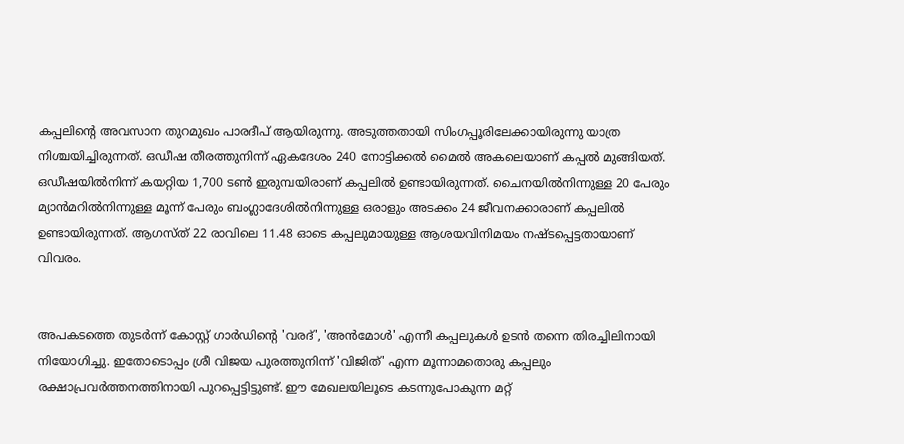കപ്പലിന്റെ അവസാന തുറമുഖം പാരദീപ് ആയിരുന്നു. അടുത്തതായി സിംഗപ്പൂരിലേക്കായിരുന്നു യാത്ര നിശ്ചയിച്ചിരുന്നത്. ഒഡീഷ തീരത്തുനിന്ന് ഏകദേശം 240 നോട്ടിക്കൽ മൈൽ അകലെയാണ് കപ്പൽ മുങ്ങിയത്. ഒഡീഷയിൽനിന്ന് കയറ്റിയ 1,700 ടൺ ഇരുമ്പയിരാണ് കപ്പലിൽ ഉണ്ടായിരുന്നത്. ചൈനയിൽനിന്നുള്ള 20 പേരും മ്യാൻമറിൽനിന്നുള്ള മൂന്ന് പേരും ബംഗ്ലാദേശിൽനിന്നുള്ള ഒരാളും അടക്കം 24 ജീവനക്കാരാണ് കപ്പലിൽ ഉണ്ടായിരുന്നത്. ആഗസ്ത് 22 രാവിലെ 11.48 ഓടെ കപ്പലുമായുള്ള ആശയവിനിമയം നഷ്ടപ്പെട്ടതായാണ് വിവരം.


അപകടത്തെ തുടർന്ന് കോസ്റ്റ് ഗാർഡിന്റെ 'വരദ്', 'അൻമോൾ' എന്നീ കപ്പലുകൾ ഉടൻ തന്നെ തിരച്ചിലിനായി നിയോഗിച്ചു. ഇതോടൊപ്പം ശ്രീ വിജയ പുരത്തുനിന്ന് 'വിജിത്' എന്ന മൂന്നാമതൊരു കപ്പലും രക്ഷാപ്രവർത്തനത്തിനായി പുറപ്പെട്ടിട്ടുണ്ട്. ഈ മേഖലയിലൂടെ കടന്നുപോകുന്ന മറ്റ്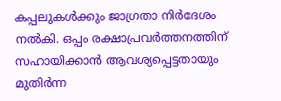കപ്പലുകൾക്കും ജാഗ്രതാ നിർദേശം നൽകി. ഒപ്പം രക്ഷാപ്രവർത്തനത്തിന് സഹായിക്കാൻ ആവശ്യപ്പെട്ടതായും മുതിർന്ന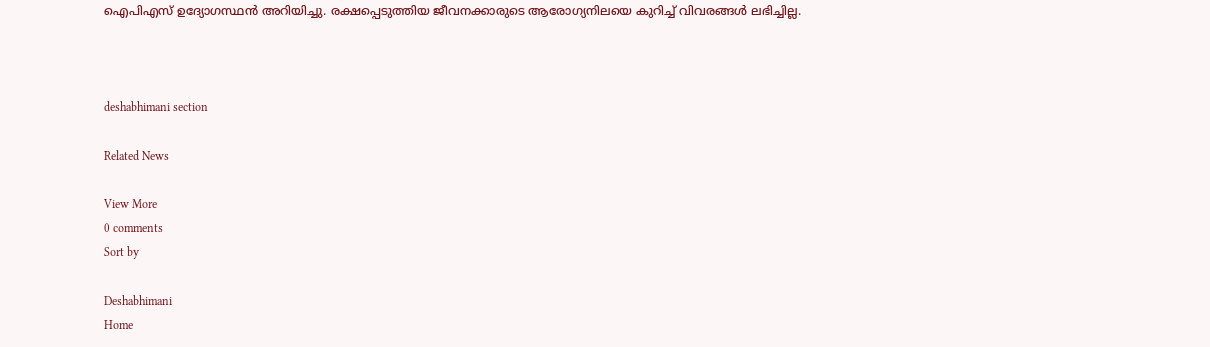ഐപിഎസ് ഉദ്യോഗസ്ഥൻ അറിയിച്ചു. രക്ഷപ്പെടുത്തിയ ജീവനക്കാരുടെ ആരോഗ്യനിലയെ കുറിച്ച് വിവരങ്ങൾ ലഭിച്ചില്ല.



deshabhimani section

Related News

View More
0 comments
Sort by

Deshabhimani
Home